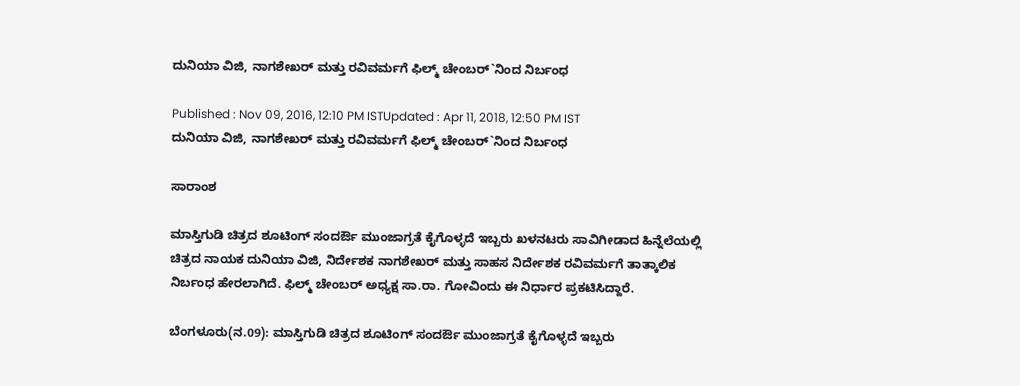ದುನಿಯಾ ವಿಜಿ, ನಾಗಶೇಖರ್ ಮತ್ತು ರವಿವರ್ಮಗೆ ಫಿಲ್ಮ್ ಚೇಂಬರ್`ನಿಂದ ನಿರ್ಬಂಧ

Published : Nov 09, 2016, 12:10 PM ISTUpdated : Apr 11, 2018, 12:50 PM IST
ದುನಿಯಾ ವಿಜಿ, ನಾಗಶೇಖರ್ ಮತ್ತು ರವಿವರ್ಮಗೆ ಫಿಲ್ಮ್ ಚೇಂಬರ್`ನಿಂದ ನಿರ್ಬಂಧ

ಸಾರಾಂಶ

ಮಾಸ್ತಿಗುಡಿ ಚಿತ್ರದ ಶೂಟಿಂಗ್ ಸಂದರ್ಔ ಮುಂಜಾಗ್ರತೆ ಕೈಗೊಳ್ಳದೆ ಇಬ್ಬರು ಖಳನಟರು ಸಾವಿಗೀಡಾದ ಹಿನ್ನೆಲೆಯಲ್ಲಿ ಚಿತ್ರದ ನಾಯಕ ದುನಿಯಾ ವಿಜಿ, ನಿರ್ದೇಶಕ ನಾಗಶೇಖರ್ ಮತ್ತು ಸಾಹಸ ನಿರ್ದೇಶಕ ರವಿವರ್ಮಗೆ ತಾತ್ಕಾಲಿಕ ನಿರ್ಬಂಧ ಹೇರಲಾಗಿದೆ. ಫಿಲ್ಮ್ ಚೇಂಬರ್ ಅಧ್ಯಕ್ಷ ಸಾ.ರಾ. ಗೋವಿಂದು ಈ ನಿರ್ಧಾರ ಪ್ರಕಟಿಸಿದ್ದಾರೆ.

ಬೆಂಗಳೂರು(ನ.09): ಮಾಸ್ತಿಗುಡಿ ಚಿತ್ರದ ಶೂಟಿಂಗ್ ಸಂದರ್ಔ ಮುಂಜಾಗ್ರತೆ ಕೈಗೊಳ್ಳದೆ ಇಬ್ಬರು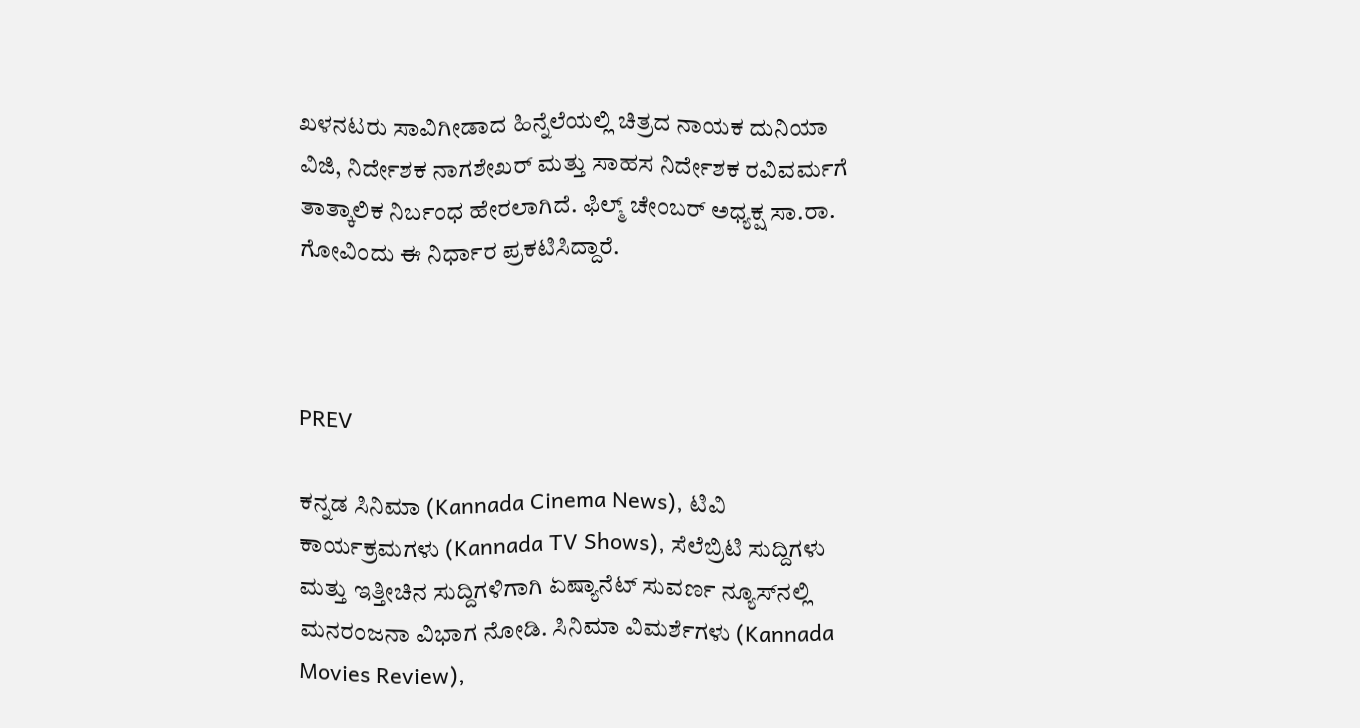ಖಳನಟರು ಸಾವಿಗೀಡಾದ ಹಿನ್ನೆಲೆಯಲ್ಲಿ ಚಿತ್ರದ ನಾಯಕ ದುನಿಯಾ ವಿಜಿ, ನಿರ್ದೇಶಕ ನಾಗಶೇಖರ್ ಮತ್ತು ಸಾಹಸ ನಿರ್ದೇಶಕ ರವಿವರ್ಮಗೆ ತಾತ್ಕಾಲಿಕ ನಿರ್ಬಂಧ ಹೇರಲಾಗಿದೆ. ಫಿಲ್ಮ್ ಚೇಂಬರ್ ಅಧ್ಯಕ್ಷ ಸಾ.ರಾ. ಗೋವಿಂದು ಈ ನಿರ್ಧಾರ ಪ್ರಕಟಿಸಿದ್ದಾರೆ.



PREV

ಕನ್ನಡ ಸಿನಿಮಾ (Kannada Cinema News), ಟಿವಿ ಕಾರ್ಯಕ್ರಮಗಳು (Kannada TV Shows), ಸೆಲೆಬ್ರಿಟಿ ಸುದ್ದಿಗಳು ಮತ್ತು ಇತ್ತೀಚಿನ ಸುದ್ದಿಗಳಿಗಾಗಿ ಏಷ್ಯಾನೆಟ್ ಸುವರ್ಣ ನ್ಯೂಸ್‌ನಲ್ಲಿ ಮನರಂಜನಾ ವಿಭಾಗ ನೋಡಿ. ಸಿನಿಮಾ ವಿಮರ್ಶೆಗಳು (Kannada Movies Review),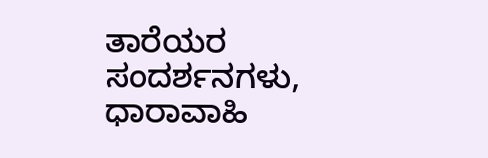ತಾರೆಯರ ಸಂದರ್ಶನಗಳು, ಧಾರಾವಾಹಿ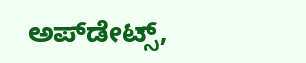ಅಪ್‌ಡೇಟ್ಸ್‌,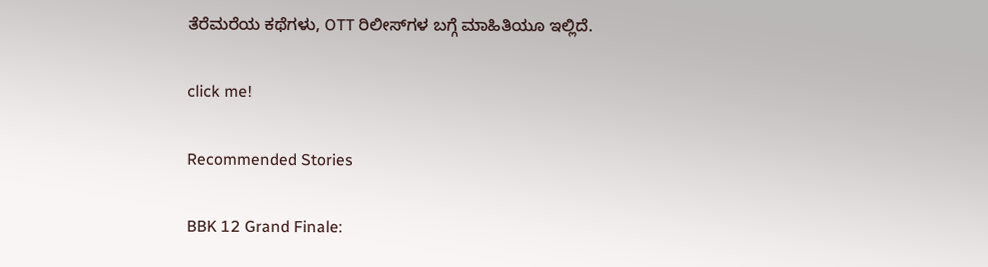ತೆರೆಮರೆಯ ಕಥೆಗಳು, OTT ರಿಲೀಸ್‌ಗಳ ಬಗ್ಗೆ ಮಾಹಿತಿಯೂ ಇಲ್ಲಿದೆ.

click me!

Recommended Stories

BBK 12 Grand Finale: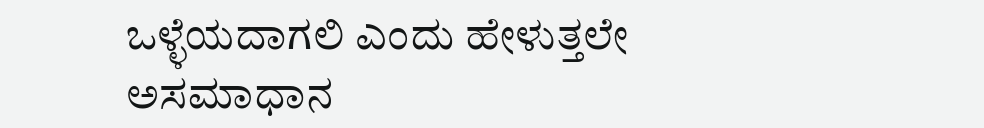ಒಳ್ಳೆಯದಾಗಲಿ ಎಂದು ಹೇಳುತ್ತಲೇ ಅಸಮಾಧಾನ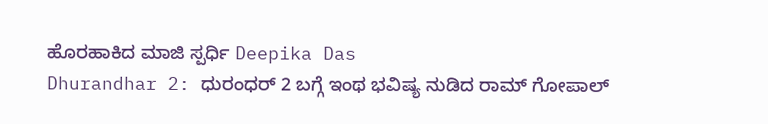ಹೊರಹಾಕಿದ‌ ಮಾಜಿ ಸ್ಪರ್ಧಿ Deepika Das
Dhurandhar 2: ಧುರಂಧರ್ 2 ಬಗ್ಗೆ ಇಂಥ ಭವಿಷ್ಯ ನುಡಿದ ರಾಮ್ ಗೋಪಾಲ್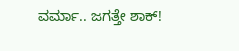ವರ್ಮಾ.. ಜಗತ್ತೇ ಶಾಕ್!